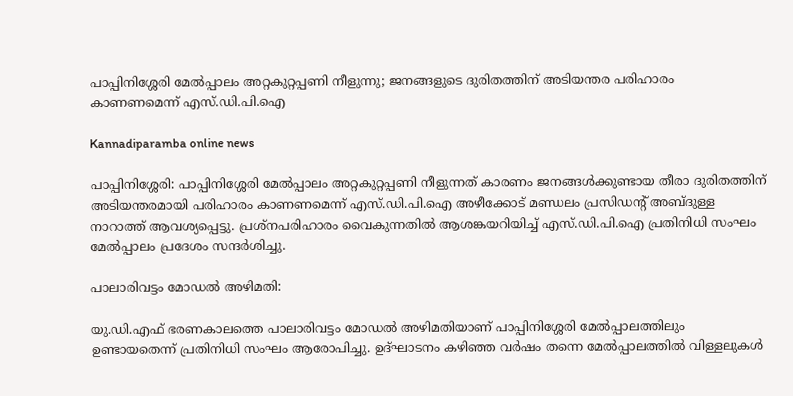പാപ്പിനിശ്ശേരി മേൽപ്പാലം അറ്റകുറ്റപ്പണി നീളുന്നു; ജനങ്ങളുടെ ദുരിതത്തിന് അടിയന്തര പരിഹാരം കാണണമെന്ന് എസ്.ഡി.പി.ഐ

Kannadiparamba online news

പാപ്പിനിശ്ശേരി: പാപ്പിനിശ്ശേരി മേൽപ്പാലം അറ്റകുറ്റപ്പണി നീളുന്നത് കാരണം ജനങ്ങൾക്കുണ്ടായ തീരാ ദുരിതത്തിന് അടിയന്തരമായി പരിഹാരം കാണണമെന്ന് എസ്.ഡി.പി.ഐ അഴീക്കോട് മണ്ഡലം പ്രസിഡൻ്റ് അബ്ദുള്ള നാറാത്ത് ആവശ്യപ്പെട്ടു. പ്രശ്നപരിഹാരം വൈകുന്നതിൽ ആശങ്കയറിയിച്ച് എസ്.ഡി.പി.ഐ പ്രതിനിധി സംഘം മേൽപ്പാലം പ്രദേശം സന്ദർശിച്ചു.

പാലാരിവട്ടം മോഡൽ അഴിമതി:

യു.ഡി.എഫ് ഭരണകാലത്തെ പാലാരിവട്ടം മോഡൽ അഴിമതിയാണ് പാപ്പിനിശ്ശേരി മേൽപ്പാലത്തിലും ഉണ്ടായതെന്ന് പ്രതിനിധി സംഘം ആരോപിച്ചു. ഉദ്ഘാടനം കഴിഞ്ഞ വർഷം തന്നെ മേൽപ്പാലത്തിൽ വിള്ളലുകൾ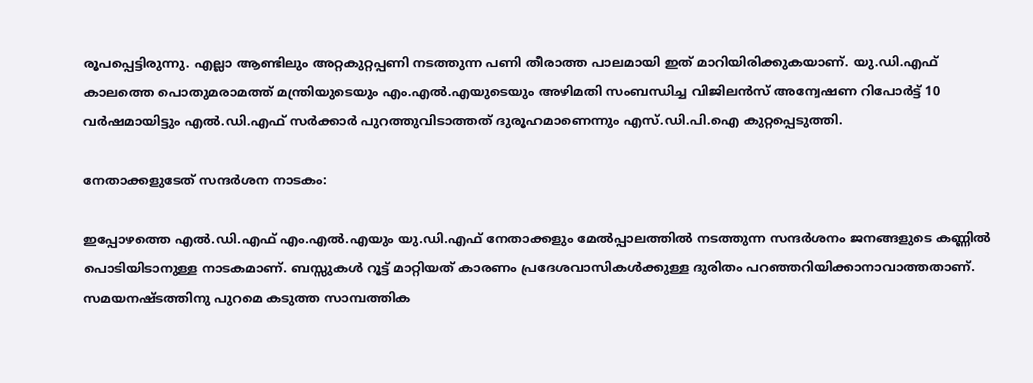രൂപപ്പെട്ടിരുന്നു. എല്ലാ ആണ്ടിലും അറ്റകുറ്റപ്പണി നടത്തുന്ന പണി തീരാത്ത പാലമായി ഇത് മാറിയിരിക്കുകയാണ്. യു.ഡി.എഫ് കാലത്തെ പൊതുമരാമത്ത് മന്ത്രിയുടെയും എം.എൽ.എയുടെയും അഴിമതി സംബന്ധിച്ച വിജിലൻസ് അന്വേഷണ റിപോർട്ട് 10 വർഷമായിട്ടും എൽ.ഡി.എഫ് സർക്കാർ പുറത്തുവിടാത്തത് ദുരൂഹമാണെന്നും എസ്.ഡി.പി.ഐ കുറ്റപ്പെടുത്തി.

നേതാക്കളുടേത് സന്ദർശന നാടകം:

ഇപ്പോഴത്തെ എൽ.ഡി.എഫ് എം.എൽ.എയും യു.ഡി.എഫ് നേതാക്കളും മേൽപ്പാലത്തിൽ നടത്തുന്ന സന്ദർശനം ജനങ്ങളുടെ കണ്ണിൽ പൊടിയിടാനുള്ള നാടകമാണ്. ബസ്സുകൾ റൂട്ട് മാറ്റിയത് കാരണം പ്രദേശവാസികൾക്കുള്ള ദുരിതം പറഞ്ഞറിയിക്കാനാവാത്തതാണ്. സമയനഷ്ടത്തിനു പുറമെ കടുത്ത സാമ്പത്തിക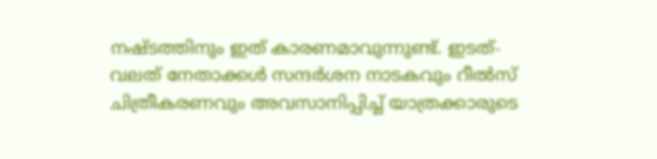നഷ്ടത്തിനും ഇത് കാരണമാവുന്നുണ്ട്. ഇടത്-വലത് നേതാക്കൾ സന്ദർശന നാടകവും റീൽസ് ചിത്രീകരണവും അവസാനിപ്പിച്ച് യാത്രക്കാരുടെ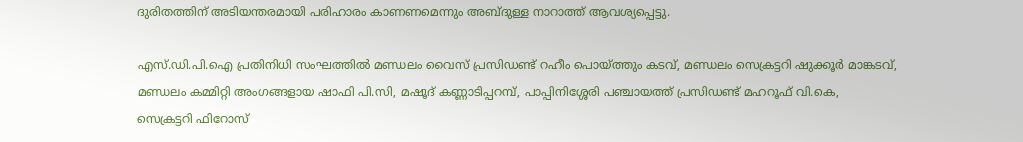ദുരിതത്തിന് അടിയന്തരമായി പരിഹാരം കാണണമെന്നും അബ്ദുള്ള നാറാത്ത് ആവശ്യപ്പെട്ടു.

എസ്.ഡി.പി.ഐ പ്രതിനിധി സംഘത്തിൽ മണ്ഡലം വൈസ് പ്രസിഡണ്ട് റഹീം പൊയ്ത്തും കടവ്, മണ്ഡലം സെക്രട്ടറി ഷുക്കൂർ മാങ്കടവ്, മണ്ഡലം കമ്മിറ്റി അംഗങ്ങളായ ഷാഫി പി.സി, മഷൂദ് കണ്ണാടിപ്പറമ്പ്, പാപ്പിനിശ്ശേരി പഞ്ചായത്ത് പ്രസിഡണ്ട് മഹറൂഫ് വി.കെ, സെക്രട്ടറി ഫിറോസ്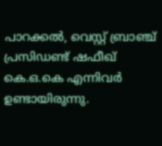പാറക്കൽ, വെസ്റ്റ് ബ്രാഞ്ച് പ്രസിഡണ്ട് ഷഫീഖ് കെ.ഒ.കെ എന്നിവർ ഉണ്ടായിരുന്നു.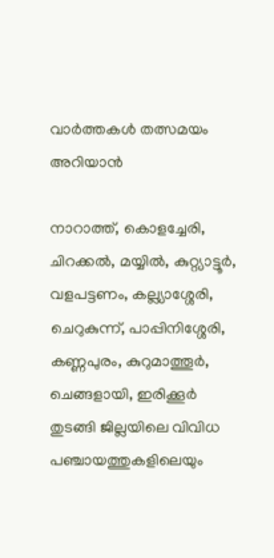വാർത്തകൾ തത്സമയം അറിയാൻ

നാറാത്ത്, കൊളച്ചേരി, ചിറക്കൽ, മയ്യിൽ, കുറ്റ്യാട്ടൂർ, വളപട്ടണം, കല്ല്യാശ്ശേരി, ചെറുകുന്ന്, പാപ്പിനിശ്ശേരി, കണ്ണപുരം, കുറുമാത്തൂർ, ചെങ്ങളായി, ഇരിക്കൂർ തുടങ്ങി ജില്ലയിലെ വിവിധ പഞ്ചായത്തുകളിലെയും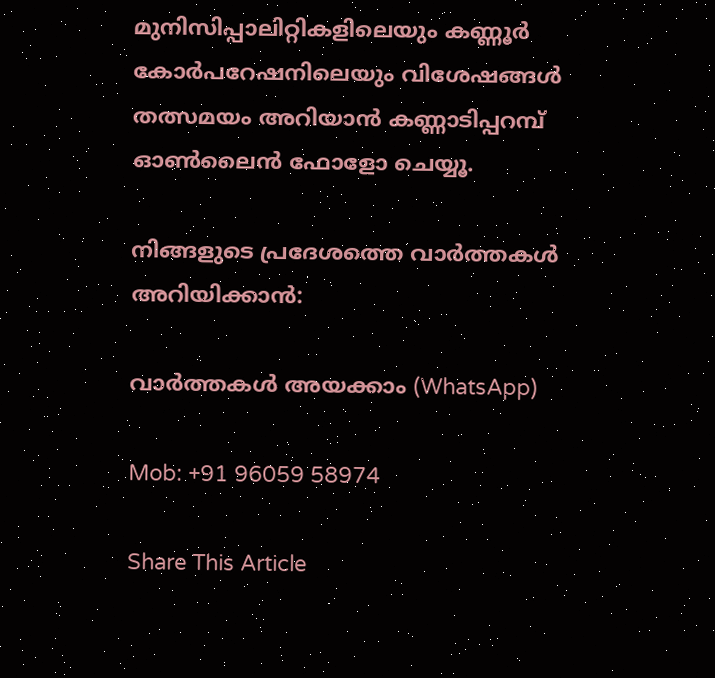മുനിസിപ്പാലിറ്റികളിലെയും കണ്ണൂർ കോർപറേഷനിലെയും വിശേഷങ്ങൾ തത്സമയം അറിയാൻ കണ്ണാടിപ്പറമ്പ് ഓൺലൈൻ ഫോളോ ചെയ്യൂ.

നിങ്ങളുടെ പ്രദേശത്തെ വാർത്തകൾ അറിയിക്കാൻ:

വാർത്തകൾ അയക്കാം (WhatsApp)

Mob: +91 96059 58974

Share This Article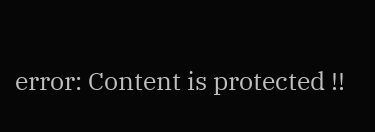error: Content is protected !!